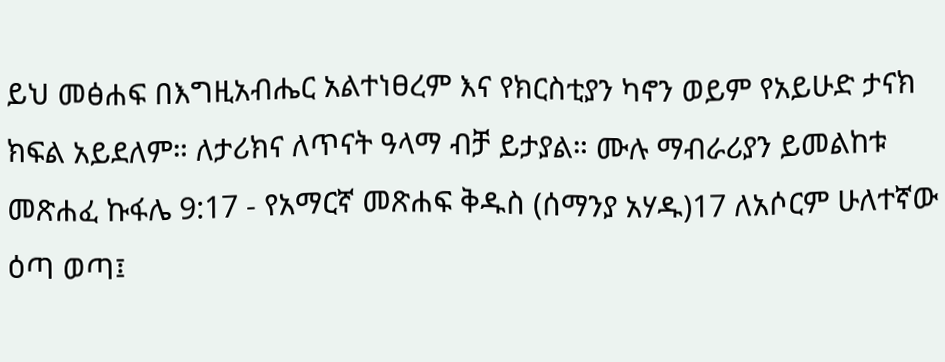ይህ መፅሐፍ በእግዚአብሔር አልተነፀረም እና የክርስቲያን ካኖን ወይም የአይሁድ ታናክ ክፍል አይደለም። ለታሪክና ለጥናት ዓላማ ብቻ ይታያል። ሙሉ ማብራሪያን ይመልከቱ መጽሐፈ ኩፋሌ 9:17 - የአማርኛ መጽሐፍ ቅዱስ (ሰማንያ አሃዱ)17 ለአሶርም ሁለተኛው ዕጣ ወጣ፤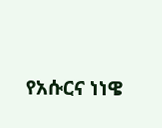የአሱርና ነነዌ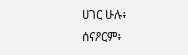ሀገር ሁሉ፥ ሰናዖርም፥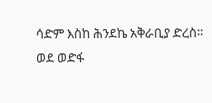ሳድም እስከ ሕንደኬ አቅራቢያ ድረስ። ወደ ወድፋ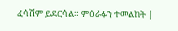ፈሳሽም ይደርሳል። ምዕራፉን ተመልከት |